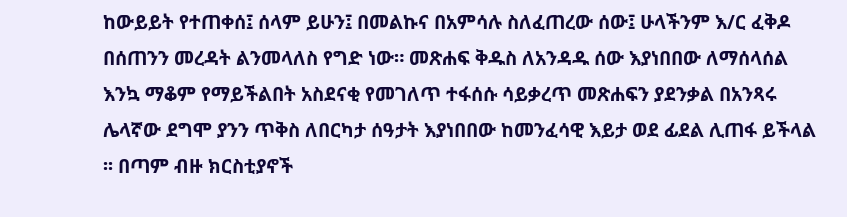ከውይይት የተጠቀሰ፤ ሰላም ይሁን፤ በመልኩና በአምሳሉ ስለፈጠረው ሰው፤ ሁላችንም እ/ር ፈቅዶ በሰጠንን መረዳት ልንመላለስ የግድ ነው። መጽሐፍ ቅዱስ ለአንዳዱ ሰው እያነበበው ለማሰላሰል እንኳ ማቆም የማይችልበት አስደናቂ የመገለጥ ተፋሰሱ ሳይቃረጥ መጽሐፍን ያደንቃል በአንጻሩ ሌላኛው ደግሞ ያንን ጥቅስ ለበርካታ ሰዓታት እያነበበው ከመንፈሳዊ እይታ ወደ ፊደል ሊጠፋ ይችላል ፡፡ በጣም ብዙ ክርስቲያኖች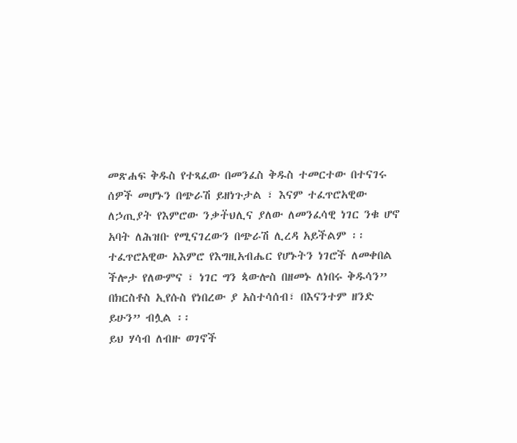መጽሐፍ ቅዱስ የተጻፈው በመንፈስ ቅዱስ ተመርተው በተናገሩ ሰዎች መሆኑን በጭራሽ ይዘነጉታል ፣ እናም ተፈጥሮአዊው ለኃጢያት የእምሮው ንቃተ፟ህሊና ያለው ለመንፈሳዊ ነገር ንቁ ሆኖ አባት ለሕዝቡ የሚናገረውን በጭራሽ ሊረዳ አይችልም ፡፡ ተፈጥሮአዊው አእምሮ የእግዚአብሔር የሆኑትን ነገሮች ለመቀበል ችሎታ የለውምና ፣ ነገር ግን ጳውሎስ በዘመኑ ለነበሩ ቅዱሳን” በክርስቶስ ኢየሱስ የነበረው ያ አስተሳሰብ፣ በእናንተም ዘንድ ይሁን” ብሏል ፡፡
ይህ ሃሳብ ለብዙ ወገኖች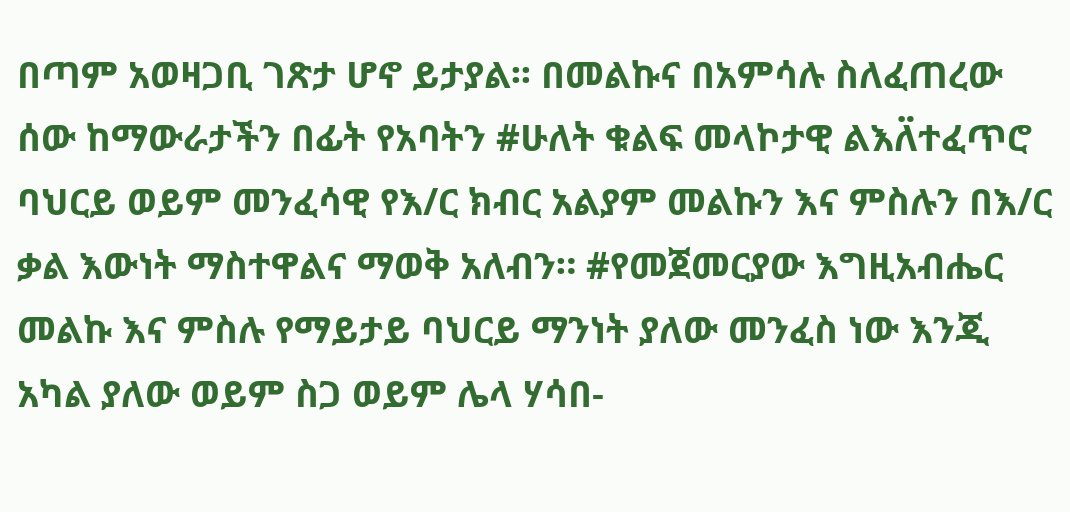በጣም አወዛጋቢ ገጽታ ሆኖ ይታያል፡፡ በመልኩና በአምሳሉ ስለፈጠረው ሰው ከማውራታችን በፊት የአባትን #ሁለት ቁልፍ መላኮታዊ ልእለ፟ተፈጥሮ ባህርይ ወይም መንፈሳዊ የእ/ር ክብር አልያም መልኩን እና ምስሉን በእ/ር ቃል እውነት ማስተዋልና ማወቅ አለብን። #የመጀመርያው እግዚአብሔር መልኩ እና ምስሉ የማይታይ ባህርይ ማንነት ያለው መንፈስ ነው እንጂ አካል ያለው ወይም ስጋ ወይም ሌላ ሃሳበ-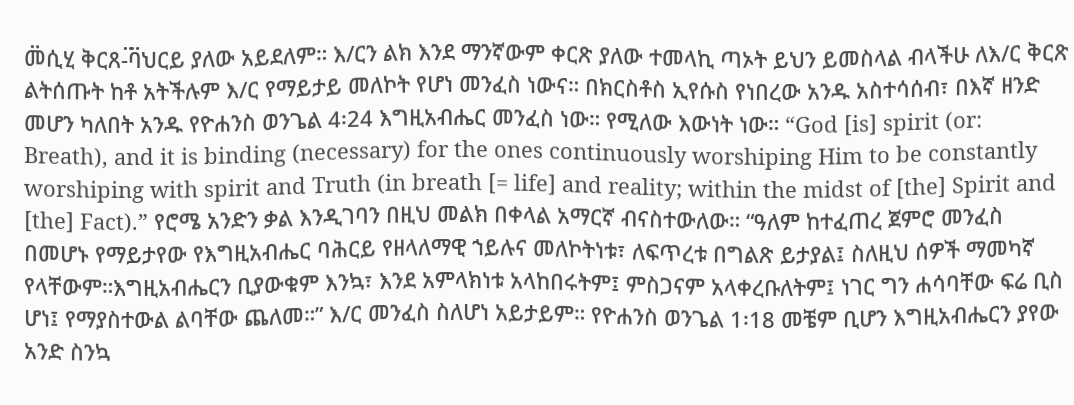መ፟ሲሂ ቅርጸ-፟ባ፟ህርይ ያለው አይደለም። እ/ርን ልክ እንደ ማንኛውም ቀርጽ ያለው ተመላኪ ጣኦት ይህን ይመስላል ብላችሁ ለእ/ር ቅርጽ ልትሰጡት ከቶ አትችሉም እ/ር የማይታይ መለኮት የሆነ መንፈስ ነውና። በክርስቶስ ኢየሱስ የነበረው አንዱ አስተሳሰብ፣ በእኛ ዘንድ መሆን ካለበት አንዱ የዮሐንስ ወንጌል 4፡24 እግዚአብሔር መንፈስ ነው። የሚለው እውነት ነው። “God [is] spirit (or: Breath), and it is binding (necessary) for the ones continuously worshiping Him to be constantly worshiping with spirit and Truth (in breath [= life] and reality; within the midst of [the] Spirit and [the] Fact).” የሮሜ አንድን ቃል እንዲገባን በዚህ መልክ በቀላል አማርኛ ብናስተውለው። “ዓለም ከተፈጠረ ጀምሮ መንፈስ በመሆኑ የማይታየው የእግዚአብሔር ባሕርይ የዘላለማዊ ኀይሉና መለኮትነቱ፣ ለፍጥረቱ በግልጽ ይታያል፤ ስለዚህ ሰዎች ማመካኛ የላቸውም።እግዚአብሔርን ቢያውቁም እንኳ፣ እንደ አምላክነቱ አላከበሩትም፤ ምስጋናም አላቀረቡለትም፤ ነገር ግን ሐሳባቸው ፍሬ ቢስ ሆነ፤ የማያስተውል ልባቸው ጨለመ።” እ/ር መንፈስ ስለሆነ አይታይም። የዮሐንስ ወንጌል 1፡18 መቼም ቢሆን እግዚአብሔርን ያየው አንድ ስንኳ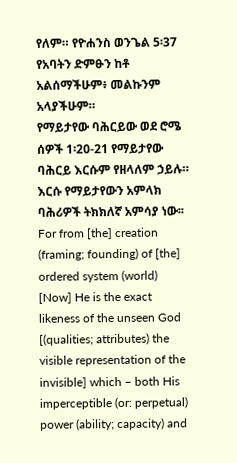የለም። የዮሐንስ ወንጌል 5፡37 የአባትን ድምፁን ከቶ አልሰማችሁም፥ መልኩንም አላያችሁም።
የማይታየው ባሕርይው ወደ ሮሜ ሰዎች 1፡20-21 የማይታየው ባሕርይ እርሱም የዘላለም ኃይሉ። እርሱ የማይታየውን አምላክ ባሕሪዎች ትክክለኛ አምሳያ ነው፡፡ For from [the] creation (framing; founding) of [the] ordered system (world) [Now] He is the exact likeness of the unseen God [(qualities; attributes) the visible representation of the invisible] which – both His imperceptible (or: perpetual) power (ability; capacity) and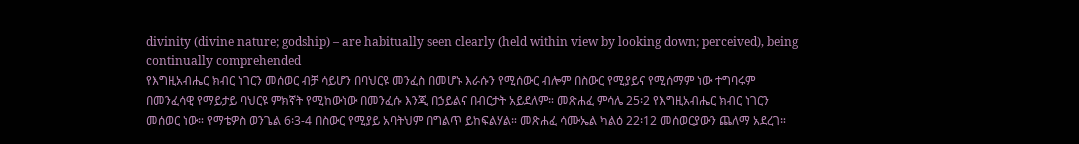divinity (divine nature; godship) – are habitually seen clearly (held within view by looking down; perceived), being continually comprehended
የእግዚአብሔር ክብር ነገርን መሰወር ብቻ ሳይሆን በባህርዩ መንፈስ በመሆኑ እራሱን የሚሰውር ብሎም በስውር የሚያይና የሚሰማም ነው ተግባሩም በመንፈሳዊ የማይታይ ባህርዩ ምክኛት የሚከውነው በመንፈሱ እንጂ በኃይልና በብርታት አይደለም። መጽሐፈ ምሳሌ 25፡2 የእግዚአብሔር ክብር ነገርን መሰወር ነው። የማቴዎስ ወንጌል 6፡3-4 በስውር የሚያይ አባትህም በግልጥ ይከፍልሃል። መጽሐፈ ሳሙኤል ካልዕ 22፡12 መሰወርያውን ጨለማ አደረገ።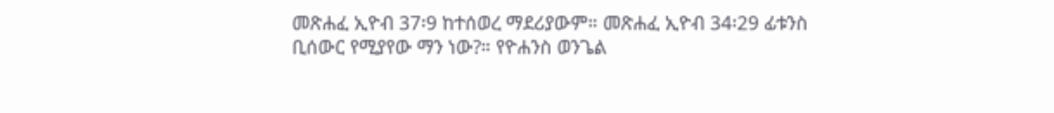መጽሐፈ ኢዮብ 37፡9 ከተሰወረ ማደሪያውም። መጽሐፈ ኢዮብ 34፡29 ፊቱንስ ቢሰውር የሚያየው ማን ነው?። የዮሐንስ ወንጌል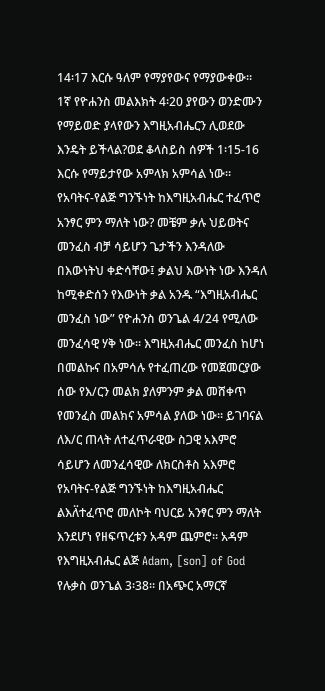14፡17 እርሱ ዓለም የማያየውና የማያውቀው። 1ኛ የዮሐንስ መልእክት 4፡20 ያየውን ወንድሙን የማይወድ ያላየውን እግዚአብሔርን ሊወደው እንዴት ይችላል?ወደ ቆላስይስ ሰዎች 1፡15-16 እርሱ የማይታየው አምላክ አምሳል ነው። የአባትና-የልጅ ግንኙነት ከእግዚአብሔር ተፈጥሮ አንፃር ምን ማለት ነው? መቼም ቃሉ ህይወትና መንፈስ ብቻ ሳይሆን ጌታችን እንዳለው በእውነትህ ቀድሳቸው፤ ቃልህ እውነት ነው እንዳለ ከሚቀድሰን የእውነት ቃል አንዱ “እግዚአብሔር መንፈስ ነው” የዮሐንስ ወንጌል 4/24 የሚለው መንፈሳዊ ሃቅ ነው። እግዚአብሔር መንፈስ ከሆነ በመልኩና በአምሳሉ የተፈጠረው የመጀመርያው ሰው የእ/ርን መልክ ያለምንም ቃል መሸቀጥ የመንፈስ መልክና አምሳል ያለው ነው። ይገባናል ለእ/ር ጠላት ለተፈጥራዊው ስጋዊ አእምሮ ሳይሆን ለመንፈሳዊው ለክርስቶስ አእምሮ የአባትና-የልጅ ግንኙነት ከእግዚአብሔር ልእለ፟ተፈጥሮ መለኮት ባህርይ አንፃር ምን ማለት እንደሆነ የዘፍጥረቱን አዳም ጨምሮ። አዳም የእግዚአብሔር ልጅ Adam, [son] of God የሉቃስ ወንጌል 3፡38። በአጭር አማርኛ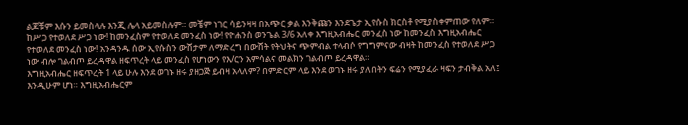ልጆቹም እሱን ይመስላሉ እንጂ ሌላ አይመስሉም። መቼም ነገር ሳይንዛዛ በአጭር ቃል እንቅጩን እንደጌታ ኢየሱስ ክርስቶ የሚያስቀምጠው የለም። ከሥጋ የተወለደ ሥጋ ነው! ከመንፈስም የተወለደ መንፈስ ነው! የዮሐንስ ወንጌል 3/6 አለቀ እግዚአብሔር መንፈስ ነው ከመንፈስ እግዚአብሔር የተወለደ መንፈስ ነው! አንዳንዱ ሰው ኢየሱስን ውሸታም ለማድረግ በውሸት የትህትና ጭምብል ተላብሶ የግግምናው ብዛት ከመንፈስ የተወለደ ሥጋ ነው ብሎ ገልብጦ ይረዳዋል ዘፍጥረት ላይ መንፈስ የሆነውን የእ/ርን አምሳልና መልክን ገልብጦ ይረዳዋል።
እግዚአብሔር ዘፍጥረት 1 ላይ ሁሉ እንደ ወገኑ ዘሩ ያዘጋጅ ይብዛ አላለም? በምድርም ላይ እንደ ወገኑ ዘሩ ያለበትን ፍሬን የሚያፈራ ዛፍን ታብቅል አለ፤ እንዲሁም ሆነ። እግዚአብሔርም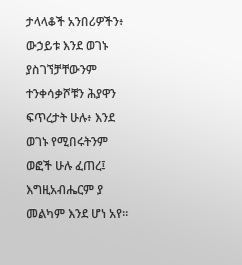ታላላቆች አንበሪዎችን፥ ውኃይቱ እንደ ወገኑ ያስገኘቻቸውንም ተንቀሳቃሾቹን ሕያዋን ፍጥረታት ሁሉ፥ እንደ ወገኑ የሚበሩትንም ወፎች ሁሉ ፈጠረ፤ እግዚአብሔርም ያ መልካም እንደ ሆነ አየ።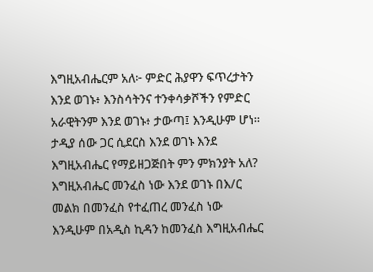እግዚአብሔርም አለ፦ ምድር ሕያዋን ፍጥረታትን እንደ ወገኑ፥ እንስሳትንና ተንቀሳቃሾችን የምድር አራዊትንም እንደ ወገኑ፥ ታውጣ፤ እንዲሁም ሆነ።
ታዲያ ሰው ጋር ሲደርስ እንደ ወገኑ እንደ እግዚአብሔር የማይዘጋጅበት ምን ምክንያት አለ? እግዚአብሔር መንፈስ ነው እንደ ወገኑ በእ/ር መልክ በመንፈስ የተፈጠረ መንፈስ ነው እንዲሁም በአዲስ ኪዳን ከመንፈስ እግዚአብሔር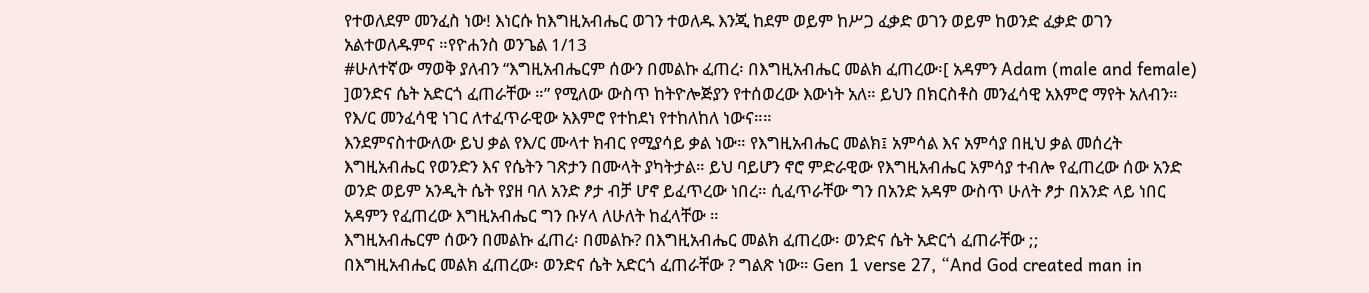የተወለደም መንፈስ ነው! እነርሱ ከእግዚአብሔር ወገን ተወለዱ እንጂ ከደም ወይም ከሥጋ ፈቃድ ወገን ወይም ከወንድ ፈቃድ ወገን አልተወለዱምና ።የዮሐንስ ወንጌል 1/13
#ሁለተኛው ማወቅ ያለብን “እግዚአብሔርም ሰውን በመልኩ ፈጠረ፡ በእግዚአብሔር መልክ ፈጠረው፡[ አዳምን Adam (male and female) ]ወንድና ሴት አድርጎ ፈጠራቸው ።” የሚለው ውስጥ ከትዮሎጅያን የተሰወረው እውነት አለ። ይህን በክርስቶስ መንፈሳዊ አእምሮ ማየት አለብን። የእ/ር መንፈሳዊ ነገር ለተፈጥራዊው አእምሮ የተከደነ የተከለከለ ነውና።።
እንደምናስተውለው ይህ ቃል የእ/ር ሙላተ ክብር የሚያሳይ ቃል ነው። የእግዚአብሔር መልክ፤ አምሳል እና አምሳያ በዚህ ቃል መሰረት እግዚአብሔር የወንድን እና የሴትን ገጽታን በሙላት ያካትታል። ይህ ባይሆን ኖሮ ምድራዊው የእግዚአብሔር አምሳያ ተብሎ የፈጠረው ሰው አንድ ወንድ ወይም አንዲት ሴት የያዘ ባለ አንድ ፆታ ብቻ ሆኖ ይፈጥረው ነበረ። ሲፈጥራቸው ግን በአንድ አዳም ውስጥ ሁለት ፆታ በአንድ ላይ ነበር አዳምን የፈጠረው እግዚአብሔር ግን ቡሃላ ለሁለት ከፈላቸው ።
እግዚአብሔርም ሰውን በመልኩ ፈጠረ፡ በመልኩ? በእግዚአብሔር መልክ ፈጠረው፡ ወንድና ሴት አድርጎ ፈጠራቸው ;;
በእግዚአብሔር መልክ ፈጠረው፡ ወንድና ሴት አድርጎ ፈጠራቸው ? ግልጽ ነው። Gen 1 verse 27, “And God created man in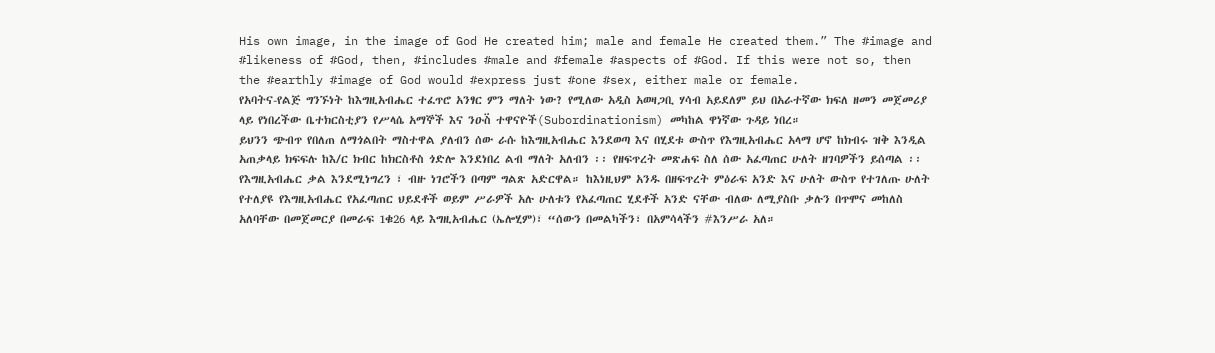His own image, in the image of God He created him; male and female He created them.” The #image and #likeness of #God, then, #includes #male and #female #aspects of #God. If this were not so, then the #earthly #image of God would #express just #one #sex, either male or female.
የአባትና-የልጅ ግንኙነት ከእግዚአብሔር ተፈጥሮ አንፃር ምን ማለት ነው? የሚለው አዲስ አወዛጋቢ ሃሳብ አይደለም ይህ በአራተኛው ክፍለ ዘመን መጀመሪያ ላይ የነበረችው ቤተክርስቲያን የሥላሴ አማኞች እና ንዑስ፟ ተዋናዮች(Subordinationism) መካከል ዋነኛው ጉዳይ ነበረ።
ይህንን ጭብጥ የበለጠ ለማጎልበት ማስተዋል ያለብን ሰው ራሱ ከእግዚአብሔር እንደወጣ እና በሂደቱ ውስጥ የእግዚአብሔር አላማ ሆኖ ከክብሩ ዝቅ እንዲል አጠቃላይ ክፍፍሉ ከእ/ር ክብር ከክርስቶስ ጎድሎ እንደነበረ ልብ ማለት አለብን ፡፡ የዘፍጥረት መጽሐፍ ስለ ሰው አፈጣጠር ሁለት ዘገባዎችን ይሰጣል ፡፡ የእግዚአብሔር ቃል እንደሚነግረን ፣ ብዙ ነገሮችን በጣም ግልጽ አድርዋል። ከእነዚህም አንዱ በዘፍጥረት ምዕራፍ አንድ እና ሁለት ውስጥ የተገለጡ ሁለት የተለያዩ የእግዚአብሔር የአፈጣጠር ህይደቶች ወይም ሥራዎች አሉ ሁለቱን የአፈጣጠር ሂደቶች አንድ ናቸው ብለው ለሚያስቡ ቃሉን በጥሞና መከለስ አለባቸው በመጀመርያ በመራፍ 1ቁ26 ላይ እግዚአብሔር (ኤሎሂም)፣ “ሰውን በመልካችን፣ በአምሳላችን #እንሥራ አለ።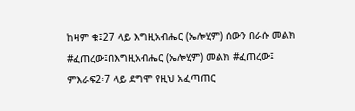ከዛም ቁ፤27 ላይ እግዚአብሔር (ኤሎሂም) ሰውን በራሱ መልክ #ፈጠረው፤በእግዚአብሔር (ኤሎሂም) መልክ #ፈጠረው፤ ምእራፍ2፡7 ላይ ደግሞ የዚህ አፈጣጠር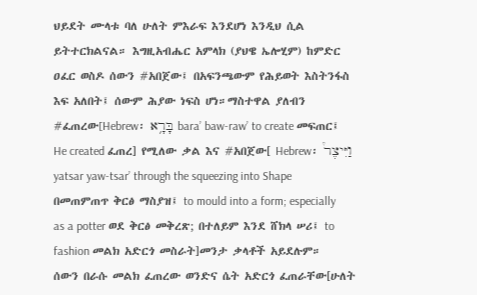ህይደት ሙላቱ ባለ ሁለት ምእራፍ እንደሆነ እንዲህ ሲል ይትተርክልናል። እግዚአብሔር አምላክ (ያህዌ ኤሎሂም) ከምድር ዐፈር ወስዶ ሰውን #አበጀው፤ በአፍንጫውም የሕይወት እስትንፋስ እፍ አለበት፤ ሰውም ሕያው ነፍስ ሆነ።ማስተዋል ያለብን #ፈጠረው[Hebrew፡ בָּרָ֥א bara’ baw-raw’ to create መፍጠር፤ He created ፈጠረ] የሚለው ቃል እና #አበጀው[ Hebrew፡ וַיִּיצֶר֩ yatsar yaw-tsar’ through the squeezing into Shape በመጠምጠጥ ቅርፅ ማስያዝ፤ to mould into a form; especially as a potter ወደ ቅርፅ መቅረጽ; በተለይም እንደ ሸክላ ሠሪ፤ to fashion መልክ አድርጎ መስራት]መንታ ቃላቶች አይደሉም።
ሰውን በራሱ መልክ ፈጠረው ወንድና ሴት አድርጎ ፈጠራቸው[ሁለት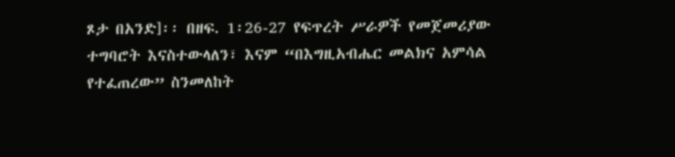ጾታ በአንድ]፡፡ በዘፍ. 1፡26-27 የፍጥረት ሥራዎች የመጀመሪያው ተግባሮት እናስተውላለን፣ እናም “በእግዚአብሔር መልክና አምሳል የተፈጠረው” ስንመለከት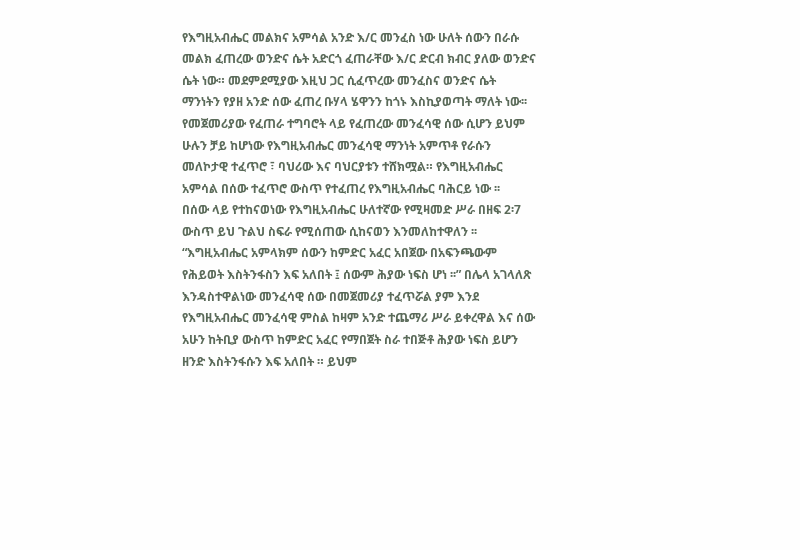የእግዚአብሔር መልክና አምሳል አንድ እ/ር መንፈስ ነው ሁለት ሰውን በራሱ መልክ ፈጠረው ወንድና ሴት አድርጎ ፈጠራቸው እ/ር ድርብ ክብር ያለው ወንድና ሴት ነው። መደምደሚያው እዚህ ጋር ሲፈጥረው መንፈስና ወንድና ሴት ማንነትን የያዘ አንድ ሰው ፈጠረ ቡሃላ ሄዋንን ከጎኑ እስኪያወጣት ማለት ነው፡፡ የመጀመሪያው የፈጠራ ተግባሮት ላይ የፈጠረው መንፈሳዊ ሰው ሲሆን ይህም ሁሉን ቻይ ከሆነው የእግዚአብሔር መንፈሳዊ ማንነት አምጥቶ የራሱን መለኮታዊ ተፈጥሮ ፣ ባህሪው እና ባህርያቱን ተሸክሟል። የእግዚአብሔር አምሳል በሰው ተፈጥሮ ውስጥ የተፈጠረ የእግዚአብሔር ባሕርይ ነው ፡፡
በሰው ላይ የተከናወነው የእግዚአብሔር ሁለተኛው የሚዛመድ ሥራ በዘፍ 2፡7 ውስጥ ይህ ጉልህ ስፍራ የሚሰጠው ሲከናወን እንመለከተዋለን ፡፡ “እግዚአብሔር አምላክም ሰውን ከምድር አፈር አበጀው በአፍንጫውም የሕይወት እስትንፋስን እፍ አለበት ፤ ሰውም ሕያው ነፍስ ሆነ ፡፡” በሌላ አገላለጽ እንዳስተዋልነው መንፈሳዊ ሰው በመጀመሪያ ተፈጥሯል ያም እንደ የእግዚአብሔር መንፈሳዊ ምስል ከዛም አንድ ተጨማሪ ሥራ ይቀረዋል እና ሰው አሁን ከትቢያ ውስጥ ከምድር አፈር የማበጀት ስራ ተበጅቶ ሕያው ነፍስ ይሆን ዘንድ እስትንፋሱን እፍ አለበት ። ይህም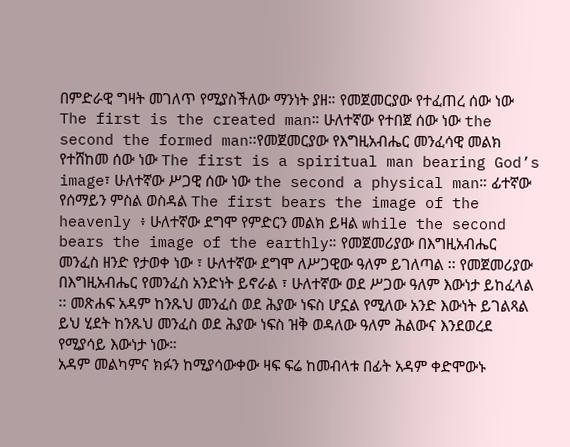በምድራዊ ግዛት መገለጥ የሚያስችለው ማንነት ያዘ። የመጀመርያው የተፈጠረ ሰው ነው The first is the created man። ሁለተኛው የተበጀ ሰው ነው the second the formed man፡፡የመጀመርያው የእግዚአብሔር መንፈሳዊ መልክ የተሸከመ ሰው ነው The first is a spiritual man bearing God’s image፣ ሁለተኛው ሥጋዊ ሰው ነው the second a physical man። ፊተኛው የሰማይን ምስል ወስዳል The first bears the image of the heavenly ፥ ሁለተኛው ደግሞ የምድርን መልክ ይዛል while the second bears the image of the earthly። የመጀመሪያው በእግዚአብሔር መንፈስ ዘንድ የታወቀ ነው ፣ ሁለተኛው ደግሞ ለሥጋዊው ዓለም ይገለጣል ፡፡ የመጀመሪያው በእግዚአብሔር የመንፈስ አንድነት ይኖራል ፣ ሁለተኛው ወደ ሥጋው ዓለም እውነታ ይከፈላል ፡፡ መጽሐፍ አዳም ከንጹህ መንፈስ ወደ ሕያው ነፍስ ሆኗል የሚለው አንድ እውነት ይገልጻል ይህ ሂደት ከንጹህ መንፈስ ወደ ሕያው ነፍስ ዝቅ ወዳለው ዓለም ሕልውና እንደወረደ የሚያሳይ እውነታ ነው።
አዳም መልካምና ክፉን ከሚያሳውቀው ዛፍ ፍሬ ከመብላቱ በፊት አዳም ቀድሞውኑ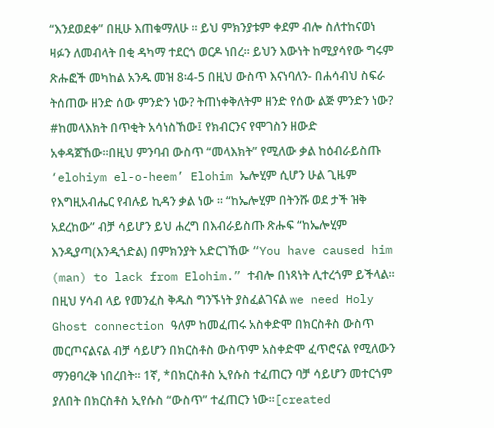“እንደወደቀ” በዚሁ እጠቁማለሁ ፡፡ ይህ ምክንያቱም ቀደም ብሎ ስለተከናወነ ዛፉን ለመብላት በቂ ዳካማ ተደርጎ ወርዶ ነበረ። ይህን እውነት ከሚያሳየው ግሩም ጽሑፎች መካከል አንዱ መዝ 8፡4-5 በዚህ ውስጥ እናነባለን- በሐሳብህ ስፍራ ትሰጠው ዘንድ ሰው ምንድን ነው? ትጠነቀቅለትም ዘንድ የሰው ልጅ ምንድን ነው? #ከመላእክት በጥቂት አሳነስኸው፤ የክብርንና የሞገስን ዘውድ አቀዳጀኸው።በዚህ ምንባብ ውስጥ “መላእክት” የሚለው ቃል ከዕብራይስጡ ‘elohiym el-o-heem’ Elohim ኤሎሂም ሲሆን ሁል ጊዜም የእግዚአብሔር የብሉይ ኪዳን ቃል ነው ፡፡ “ከኤሎሂም በትንሹ ወደ ታች ዝቅ አደረከው” ብቻ ሳይሆን ይህ ሐረግ በእብራይስጡ ጽሑፍ “ከኤሎሂም እንዲያጣ(እንዲጎድል) በምክንያት አድርገኸው “You have caused him (man) to lack from Elohim.” ተብሎ በነጻነት ሊተረጎም ይችላል፡፡
በዚህ ሃሳብ ላይ የመንፈስ ቅዱስ ግንኙነት ያስፈልገናል we need Holy Ghost connection ዓለም ከመፈጠሩ አስቀድሞ በክርስቶስ ውስጥ መርጦናልናል ብቻ ሳይሆን በክርስቶስ ውስጥም አስቀድሞ ፈጥሮናል የሚለውን ማንፀባረቅ ነበረበት። 1ኛ, *በክርስቶስ ኢየሱስ ተፈጠርን ባቻ ሳይሆን መተርጎም ያለበት በክርስቶስ ኢየሱስ “ውስጥ” ተፈጠርን ነው።[created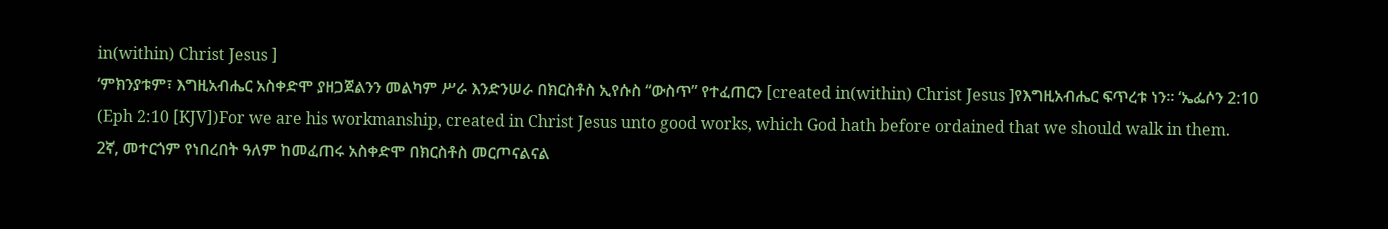in(within) Christ Jesus ]
‘ምክንያቱም፣ እግዚአብሔር አስቀድሞ ያዘጋጀልንን መልካም ሥራ እንድንሠራ በክርስቶስ ኢየሱስ “ውስጥ” የተፈጠርን [created in(within) Christ Jesus ]የእግዚአብሔር ፍጥረቱ ነን። ‘ኤፌሶን 2:10
(Eph 2:10 [KJV])For we are his workmanship, created in Christ Jesus unto good works, which God hath before ordained that we should walk in them.
2ኛ, መተርጎም የነበረበት ዓለም ከመፈጠሩ አስቀድሞ በክርስቶስ መርጦናልናል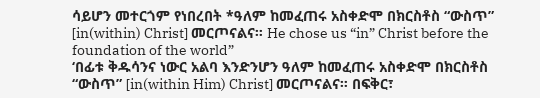ሳይሆን መተርጎም የነበረበት *ዓለም ከመፈጠሩ አስቀድሞ በክርስቶስ “ውስጥ” [in(within) Christ] መርጦናልና። He chose us “in” Christ before the foundation of the world”
‘በፊቱ ቅዱሳንና ነውር አልባ እንድንሆን ዓለም ከመፈጠሩ አስቀድሞ በክርስቶስ “ውስጥ” [in(within Him) Christ] መርጦናልና። በፍቅር፣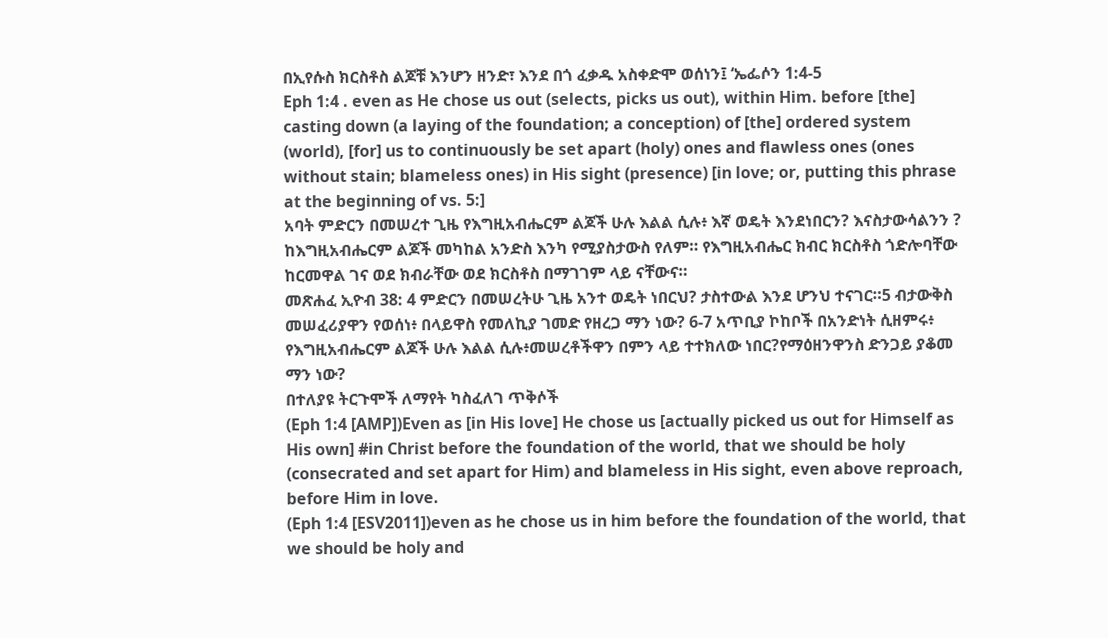በኢየሱስ ክርስቶስ ልጆቹ እንሆን ዘንድ፣ እንደ በጎ ፈቃዱ አስቀድሞ ወሰነን፤ ‘ኤፌሶን 1:4-5
Eph 1:4 . even as He chose us out (selects, picks us out), within Him. before [the] casting down (a laying of the foundation; a conception) of [the] ordered system (world), [for] us to continuously be set apart (holy) ones and flawless ones (ones without stain; blameless ones) in His sight (presence) [in love; or, putting this phrase at the beginning of vs. 5:]
አባት ምድርን በመሠረተ ጊዜ የእግዚአብሔርም ልጆች ሁሉ እልል ሲሉ፥ እኛ ወዴት እንደነበርን? እናስታውሳልንን ? ከእግዚአብሔርም ልጆች መካከል አንድስ እንካ የሚያስታውስ የለም። የእግዚአብሔር ክብር ክርስቶስ ጎድሎባቸው ከርመዋል ገና ወደ ክብራቸው ወደ ክርስቶስ በማገገም ላይ ናቸውና።
መጽሐፈ ኢዮብ 38: 4 ምድርን በመሠረትሁ ጊዜ አንተ ወዴት ነበርህ? ታስተውል እንደ ሆንህ ተናገር።5 ብታውቅስ መሠፈሪያዋን የወሰነ፥ በላይዋስ የመለኪያ ገመድ የዘረጋ ማን ነው? 6-7 አጥቢያ ኮከቦች በአንድነት ሲዘምሩ፥ የእግዚአብሔርም ልጆች ሁሉ እልል ሲሉ፥መሠረቶችዋን በምን ላይ ተተክለው ነበር?የማዕዘንዋንስ ድንጋይ ያቆመ ማን ነው?
በተለያዩ ትርጉሞች ለማየት ካስፈለገ ጥቅሶች
(Eph 1:4 [AMP])Even as [in His love] He chose us [actually picked us out for Himself as His own] #in Christ before the foundation of the world, that we should be holy (consecrated and set apart for Him) and blameless in His sight, even above reproach, before Him in love.
(Eph 1:4 [ESV2011])even as he chose us in him before the foundation of the world, that we should be holy and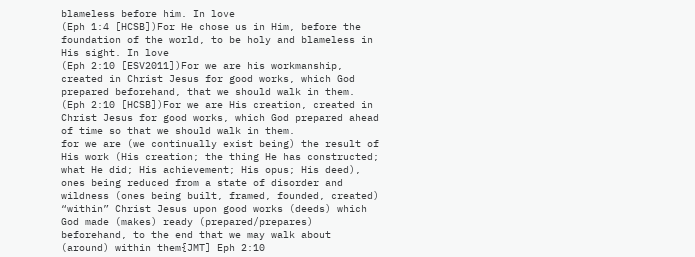blameless before him. In love
(Eph 1:4 [HCSB])For He chose us in Him, before the foundation of the world, to be holy and blameless in His sight. In love
(Eph 2:10 [ESV2011])For we are his workmanship, created in Christ Jesus for good works, which God prepared beforehand, that we should walk in them.
(Eph 2:10 [HCSB])For we are His creation, created in Christ Jesus for good works, which God prepared ahead of time so that we should walk in them.
for we are (we continually exist being) the result of His work (His creation; the thing He has constructed; what He did; His achievement; His opus; His deed), ones being reduced from a state of disorder and wildness (ones being built, framed, founded, created) “within” Christ Jesus upon good works (deeds) which God made (makes) ready (prepared/prepares) beforehand, to the end that we may walk about (around) within them{JMT] Eph 2:10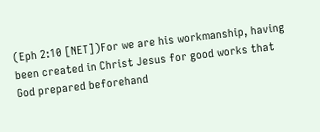(Eph 2:10 [NET])For we are his workmanship, having been created in Christ Jesus for good works that God prepared beforehand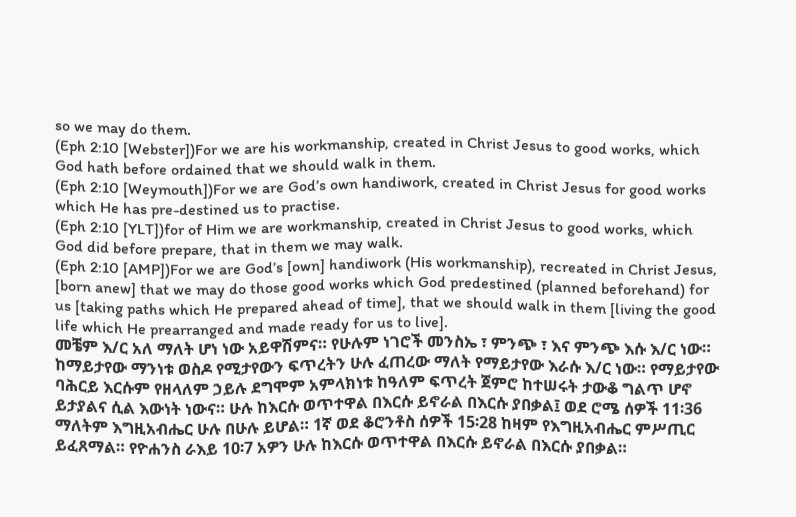so we may do them.
(Eph 2:10 [Webster])For we are his workmanship, created in Christ Jesus to good works, which God hath before ordained that we should walk in them.
(Eph 2:10 [Weymouth])For we are God’s own handiwork, created in Christ Jesus for good works which He has pre-destined us to practise.
(Eph 2:10 [YLT])for of Him we are workmanship, created in Christ Jesus to good works, which God did before prepare, that in them we may walk.
(Eph 2:10 [AMP])For we are God’s [own] handiwork (His workmanship), recreated in Christ Jesus, [born anew] that we may do those good works which God predestined (planned beforehand) for us [taking paths which He prepared ahead of time], that we should walk in them [living the good life which He prearranged and made ready for us to live].
መቼም እ/ር አለ ማለት ሆነ ነው አይዋሽምና። የሁሉም ነገሮች መንስኤ ፣ ምንጭ ፣ እና ምንጭ እሱ እ/ር ነው። ከማይታየው ማንነቱ ወስዶ የሚታየውን ፍጥረትን ሁሉ ፈጠረው ማለት የማይታየው እራሱ እ/ር ነው። የማይታየው ባሕርይ እርሱም የዘላለም ኃይሉ ደግሞም አምላክነቱ ከዓለም ፍጥረት ጀምሮ ከተሠሩት ታውቆ ግልጥ ሆኖ ይታያልና ሲል እውነት ነውና። ሁሉ ከእርሱ ወጥተዋል በእርሱ ይኖራል በእርሱ ያበቃል፤ ወደ ሮሜ ሰዎች 11፡36 ማለትም እግዚአብሔር ሁሉ በሁሉ ይሆል። 1ኛ ወደ ቆሮንቶስ ሰዎች 15፡28 ከዛም የእግዚአብሔር ምሥጢር ይፈጸማል። የዮሐንስ ራእይ 10፡7 አዎን ሁሉ ከእርሱ ወጥተዋል በእርሱ ይኖራል በእርሱ ያበቃል።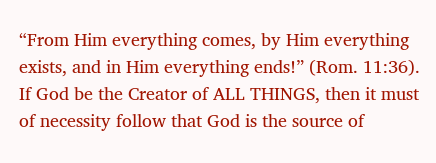“From Him everything comes, by Him everything exists, and in Him everything ends!” (Rom. 11:36).
If God be the Creator of ALL THINGS, then it must of necessity follow that God is the source of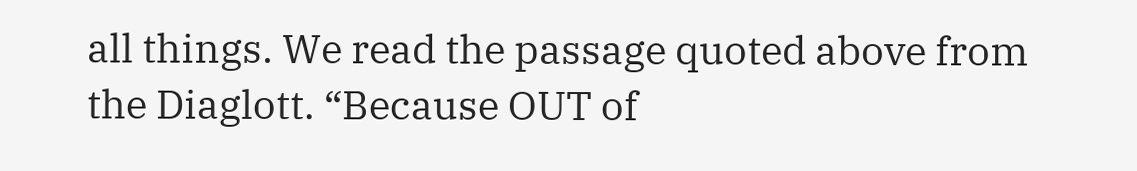all things. We read the passage quoted above from the Diaglott. “Because OUT of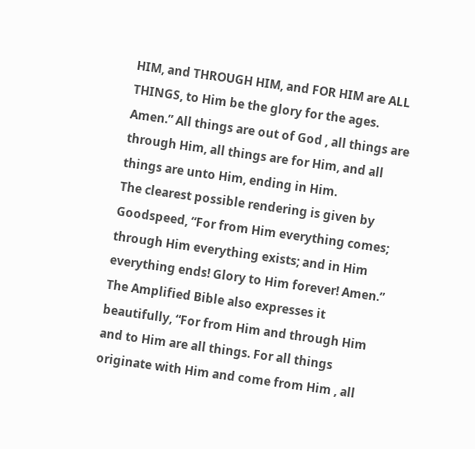HIM, and THROUGH HIM, and FOR HIM are ALL THINGS, to Him be the glory for the ages. Amen.” All things are out of God , all things are through Him, all things are for Him, and all things are unto Him, ending in Him.
The clearest possible rendering is given by Goodspeed, “For from Him everything comes; through Him everything exists; and in Him everything ends! Glory to Him forever! Amen.”
The Amplified Bible also expresses it beautifully, “For from Him and through Him and to Him are all things. For all things originate with Him and come from Him , all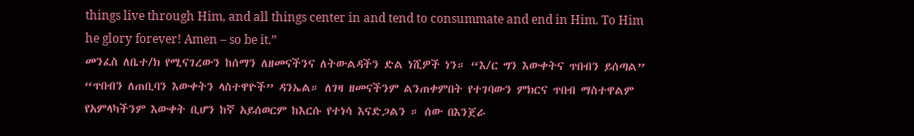things live through Him, and all things center in and tend to consummate and end in Him. To Him he glory forever! Amen – so be it.”
መንፈስ ለቤተ/ክ የሚናገረውን ከሰማን ለዘመናችንና ለትውልዳችን ድል ነሺዎች ነን። “እ/ር ግን እውቀትና ጥበብን ይሰጣል” “ጥበብን ለጠቢባን እውቀትን ላስተዋዮች” ዳንኤል። ለገዛ ዘመናችንም ልንጠቀምበት የተገባውን ምክርና ጥበብ ማስተዋልም የአምላካችንም እውቀት ቢሆን ከኛ አይሰወርም ከእርሱ የተነሳ እናድጋልን ። ሰው በእንጀራ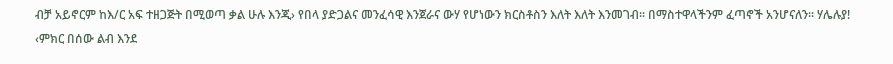ብቻ አይኖርም ከእ/ር አፍ ተዘጋጅት በሚወጣ ቃል ሁሉ እንጂ› የበላ ያድጋልና መንፈሳዊ እንጀራና ውሃ የሆነውን ክርስቶስን እለት እለት እንመገብ። በማስተዋላችንም ፈጣኖች አንሆናለን። ሃሌሉያ! ‹ምክር በሰው ልብ እንደ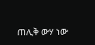ጠሊቅ ውሃ ነው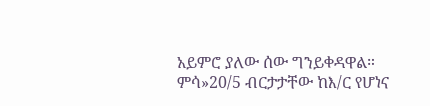አይምሮ ያለው ሰው ግንይቀዳዋል። ምሳ»20/5 ብርታታቸው ከእ/ር የሆነና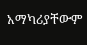አማካሪያቸውም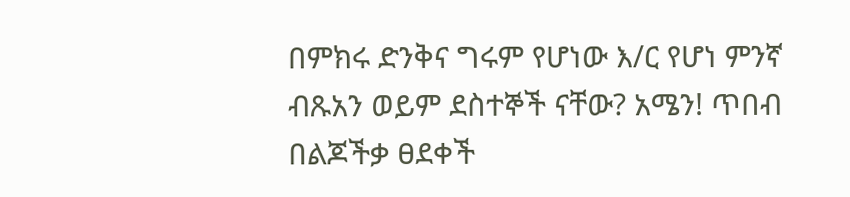በምክሩ ድንቅና ግሩም የሆነው እ/ር የሆነ ምንኛ ብጹአን ወይም ደስተኞች ናቸው? አሜን! ጥበብ በልጆችቃ ፀደቀች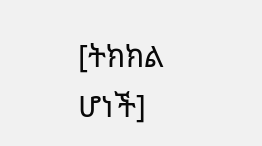[ትክክል ሆነች]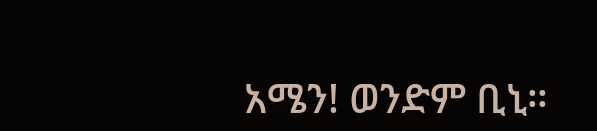አሜን! ወንድም ቢኒ።